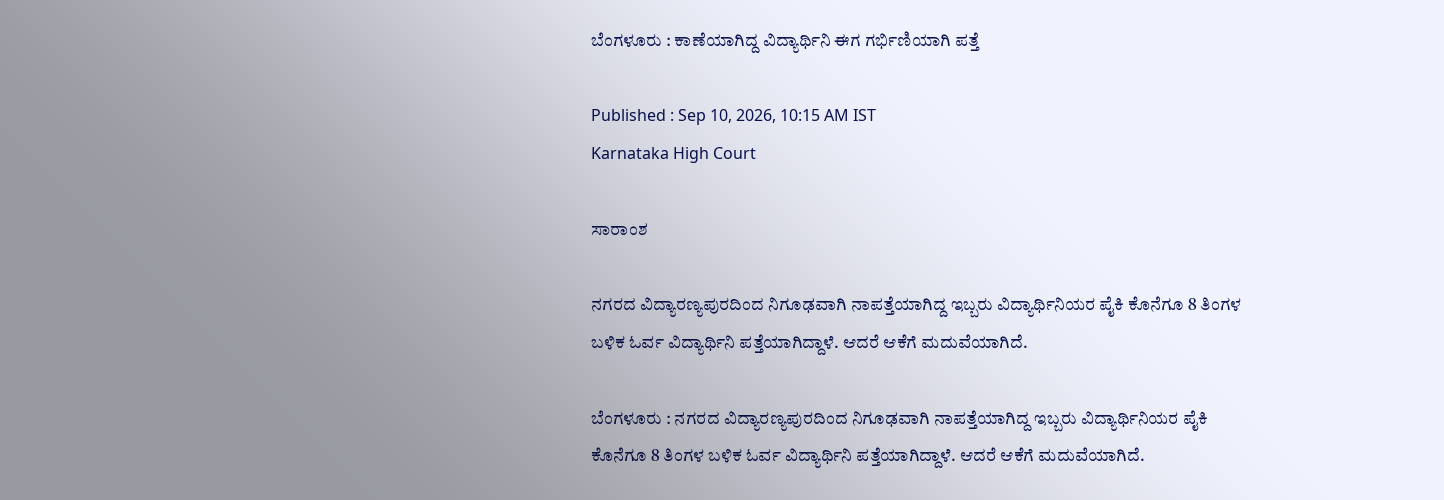ಬೆಂಗಳೂರು : ಕಾಣೆಯಾಗಿದ್ದ ವಿದ್ಯಾರ್ಥಿನಿ ಈಗ ಗರ್ಭಿಣಿಯಾಗಿ ಪತ್ತೆ

Published : Sep 10, 2026, 10:15 AM IST
Karnataka High Court

ಸಾರಾಂಶ

ನಗರದ ವಿದ್ಯಾರಣ್ಯಪುರದಿಂದ ನಿಗೂಢವಾಗಿ ನಾಪತ್ತೆಯಾಗಿದ್ದ ಇಬ್ಬರು ವಿದ್ಯಾರ್ಥಿನಿಯರ ಪೈಕಿ ಕೊನೆಗೂ 8 ತಿಂಗಳ ಬಳಿಕ ಓರ್ವ ವಿದ್ಯಾರ್ಥಿನಿ ಪತ್ತೆಯಾಗಿದ್ದಾಳೆ. ಆದರೆ ಆಕೆಗೆ ಮದುವೆಯಾಗಿದೆ.

ಬೆಂಗಳೂರು : ನಗರದ ವಿದ್ಯಾರಣ್ಯಪುರದಿಂದ ನಿಗೂಢವಾಗಿ ನಾಪತ್ತೆಯಾಗಿದ್ದ ಇಬ್ಬರು ವಿದ್ಯಾರ್ಥಿನಿಯರ ಪೈಕಿ ಕೊನೆಗೂ 8 ತಿಂಗಳ ಬಳಿಕ ಓರ್ವ ವಿದ್ಯಾರ್ಥಿನಿ ಪತ್ತೆಯಾಗಿದ್ದಾಳೆ. ಆದರೆ ಆಕೆಗೆ ಮದುವೆಯಾಗಿದೆ.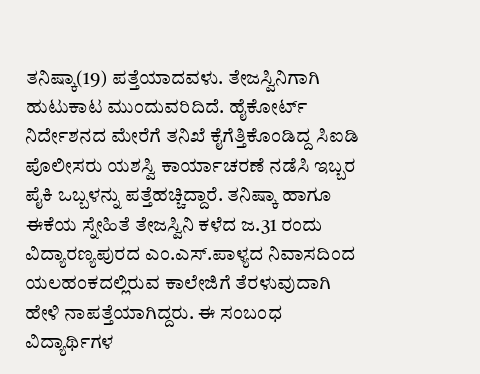ತನಿಷ್ಕಾ(19) ಪತ್ತೆಯಾದವಳು. ತೇಜಸ್ವಿನಿಗಾಗಿ ಹುಟುಕಾಟ ಮುಂದುವರಿದಿದೆ. ಹೈಕೋರ್ಟ್ ನಿರ್ದೇಶನದ ಮೇರೆಗೆ ತನಿಖೆ ಕೈಗೆತ್ತಿಕೊಂಡಿದ್ದ ಸಿಐಡಿ ಪೊಲೀಸರು ಯಶಸ್ವಿ ಕಾರ್ಯಾಚರಣೆ ನಡೆಸಿ ಇಬ್ಬರ ಪೈಕಿ ಒಬ್ಬಳನ್ನು ಪತ್ತೆಹಚ್ಚಿದ್ದಾರೆ. ತನಿಷ್ಕಾ ಹಾಗೂ ಈಕೆಯ ಸ್ನೇಹಿತೆ ತೇಜಸ್ವಿನಿ ಕಳೆದ ಜ.31 ರಂದು ವಿದ್ಯಾರಣ್ಯಪುರದ ಎಂ.ಎಸ್‌.ಪಾಳ್ಯದ ನಿವಾಸದಿಂದ ಯಲಹಂಕದಲ್ಲಿರುವ ಕಾಲೇಜಿಗೆ ತೆರಳುವುದಾಗಿ ಹೇಳಿ ನಾಪತ್ತೆಯಾಗಿದ್ದರು. ಈ ಸಂಬಂಧ ವಿದ್ಯಾರ್ಥಿಗಳ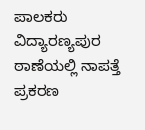ಪಾಲಕರು ವಿದ್ಯಾರಣ್ಯಪುರ ಠಾಣೆಯಲ್ಲಿ ನಾಪತ್ತೆ ಪ್ರಕರಣ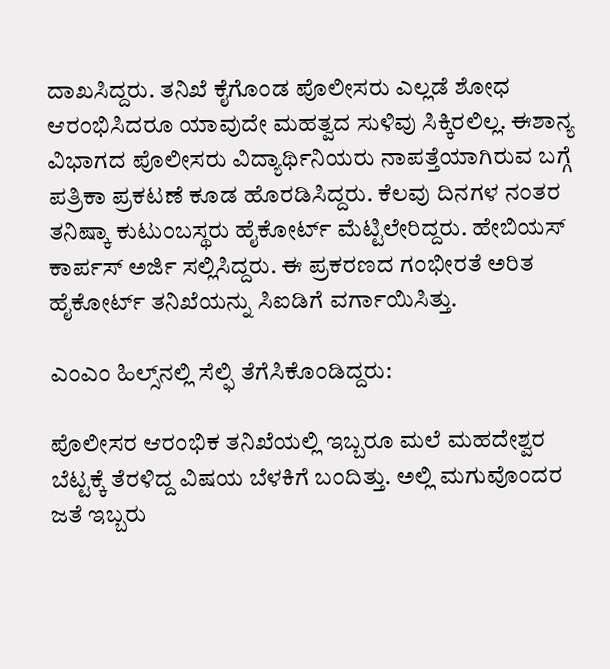ದಾಖಸಿದ್ದರು. ತನಿಖೆ ಕೈಗೊಂಡ ಪೊಲೀಸರು ಎಲ್ಲಡೆ ಶೋಧ ಆರಂಭಿಸಿದರೂ ಯಾವುದೇ ಮಹತ್ವದ ಸುಳಿವು ಸಿಕ್ಕಿರಲಿಲ್ಲ. ಈಶಾನ್ಯ ವಿಭಾಗದ ಪೊಲೀಸರು ವಿದ್ಯಾರ್ಥಿನಿಯರು ನಾಪತ್ತೆಯಾಗಿರುವ ಬಗ್ಗೆ ಪತ್ರಿಕಾ ಪ್ರಕಟಣೆ ಕೂಡ ಹೊರಡಿಸಿದ್ದರು. ಕೆಲವು ದಿನಗಳ ನಂತರ ತನಿಷ್ಕಾ ಕುಟುಂಬಸ್ಥರು ಹೈಕೋರ್ಟ್ ಮೆಟ್ಟಿಲೇರಿದ್ದರು. ಹೇಬಿಯಸ್‌ ಕಾರ್ಪಸ್‌ ಅರ್ಜಿ ಸಲ್ಲಿಸಿದ್ದರು. ಈ ಪ್ರಕರಣದ ಗಂಭೀರತೆ ಅರಿತ ಹೈಕೋರ್ಟ್ ತನಿಖೆಯನ್ನು ಸಿಐಡಿಗೆ ವರ್ಗಾಯಿಸಿತ್ತು.

ಎಂಎಂ ಹಿಲ್ಸ್‌ನಲ್ಲಿ ಸೆಲ್ಫಿ ತೆಗೆಸಿಕೊಂಡಿದ್ದರು:

ಪೊಲೀಸರ ಆರಂಭಿಕ ತನಿಖೆಯಲ್ಲಿ ಇಬ್ಬರೂ ಮಲೆ ಮಹದೇಶ್ವರ ಬೆಟ್ಟಕ್ಕೆ ತೆರಳಿದ್ದ ವಿಷಯ ಬೆಳಕಿಗೆ ಬಂದಿತ್ತು. ಅಲ್ಲಿ ಮಗುವೊಂದರ ಜತೆ ಇಬ್ಬರು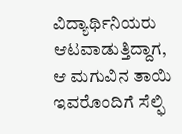ವಿದ್ಯಾರ್ಥಿನಿಯರು ಆಟವಾಡುತ್ತಿದ್ದಾಗ, ಆ ಮಗುವಿನ ತಾಯಿ ಇವರೊಂದಿಗೆ ಸೆಲ್ಫಿ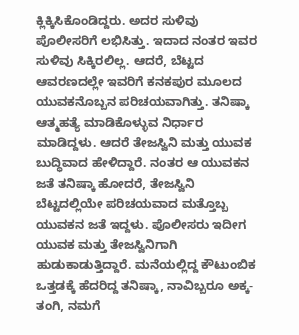ಕ್ಲಿಕ್ಕಿಸಿಕೊಂಡಿದ್ದರು. ಅದರ ಸುಳಿವು ಪೊಲೀಸರಿಗೆ ಲಭಿಸಿತ್ತು. ಇದಾದ ನಂತರ ಇವರ ಸುಳಿವು ಸಿಕ್ಕಿರಲಿಲ್ಲ. ಆದರೆ, ಬೆಟ್ಟದ ಆವರಣದಲ್ಲೇ ಇವರಿಗೆ ಕನಕಪುರ ಮೂಲದ ಯುವಕನೊಬ್ಬನ ಪರಿಚಯವಾಗಿತ್ತು. ತನಿಷ್ಕಾ ಆತ್ಮಹತ್ಯೆ ಮಾಡಿಕೊಳ್ಳುವ ನಿರ್ಧಾರ ಮಾಡಿದ್ದಳು. ಆದರೆ ತೇಜಸ್ವಿನಿ ಮತ್ತು ಯುವಕ ಬುದ್ಧಿವಾದ ಹೇಳಿದ್ದಾರೆ. ನಂತರ ಆ ಯುವಕನ ಜತೆ ತನಿಷ್ಕಾ ಹೋದರೆ, ತೇಜಸ್ವಿನಿ ಬೆಟ್ಟದಲ್ಲಿಯೇ ಪರಿಚಯವಾದ ಮತ್ತೊಬ್ಬ ಯುವಕನ ಜತೆ ಇದ್ದಳು. ಪೊಲೀಸರು ಇದೀಗ ಯುವಕ ಮತ್ತು ತೇಜಸ್ವಿನಿಗಾಗಿ ಹುಡುಕಾಡುತ್ತಿದ್ದಾರೆ. ಮನೆಯಲ್ಲಿದ್ದ ಕೌಟುಂಬಿಕ ಒತ್ತಡಕ್ಕೆ ಹೆದರಿದ್ದ ತನಿಷ್ಕಾ, ನಾವಿಬ್ಬರೂ ಅಕ್ಕ-ತಂಗಿ, ನಮಗೆ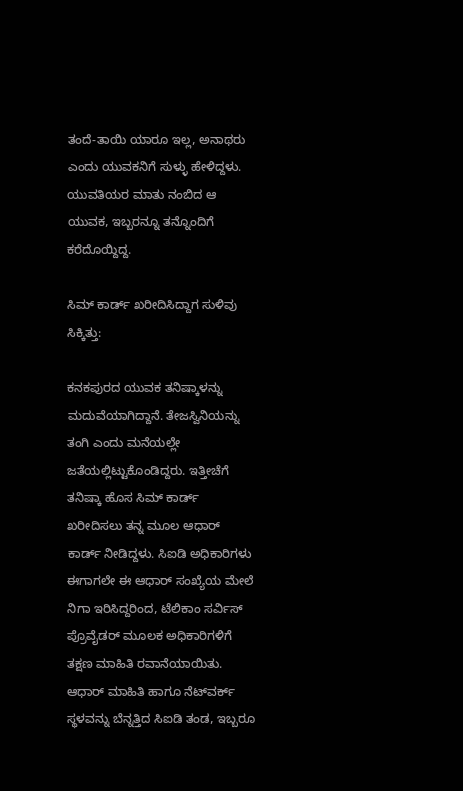ತಂದೆ-ತಾಯಿ ಯಾರೂ ಇಲ್ಲ, ಅನಾಥರು ಎಂದು ಯುವಕನಿಗೆ ಸುಳ್ಳು ಹೇಳಿದ್ದಳು. ಯುವತಿಯರ ಮಾತು ನಂಬಿದ ಆ ಯುವಕ, ಇಬ್ಬರನ್ನೂ ತನ್ನೊಂದಿಗೆ ಕರೆದೊಯ್ದಿದ್ದ.

ಸಿಮ್ ಕಾರ್ಡ್ ಖರೀದಿಸಿದ್ದಾಗ ಸುಳಿವು ಸಿಕ್ಕಿತ್ತು:

ಕನಕಪುರದ ಯುವಕ ತನಿಷ್ಕಾಳನ್ನು ಮದುವೆಯಾಗಿದ್ದಾನೆ. ತೇಜಸ್ವಿನಿಯನ್ನು ತಂಗಿ ಎಂದು ಮನೆಯಲ್ಲೇ ಜತೆಯಲ್ಲಿಟ್ಟುಕೊಂಡಿದ್ದರು. ಇತ್ತೀಚೆಗೆ ತನಿಷ್ಕಾ ಹೊಸ ಸಿಮ್ ಕಾರ್ಡ್ ಖರೀದಿಸಲು ತನ್ನ ಮೂಲ ಆಧಾರ್ ಕಾರ್ಡ್ ನೀಡಿದ್ದಳು. ಸಿಐಡಿ ಅಧಿಕಾರಿಗಳು ಈಗಾಗಲೇ ಈ ಆಧಾರ್ ಸಂಖ್ಯೆಯ ಮೇಲೆ ನಿಗಾ ಇರಿಸಿದ್ದರಿಂದ, ಟೆಲಿಕಾಂ ಸರ್ವಿಸ್ ಪ್ರೊವೈಡರ್ ಮೂಲಕ ಅಧಿಕಾರಿಗಳಿಗೆ ತಕ್ಷಣ ಮಾಹಿತಿ ರವಾನೆಯಾಯಿತು. ಆಧಾರ್ ಮಾಹಿತಿ ಹಾಗೂ ನೆಟ್‌ವರ್ಕ್ ಸ್ಥಳವನ್ನು ಬೆನ್ನತ್ತಿದ ಸಿಐಡಿ ತಂಡ, ಇಬ್ಬರೂ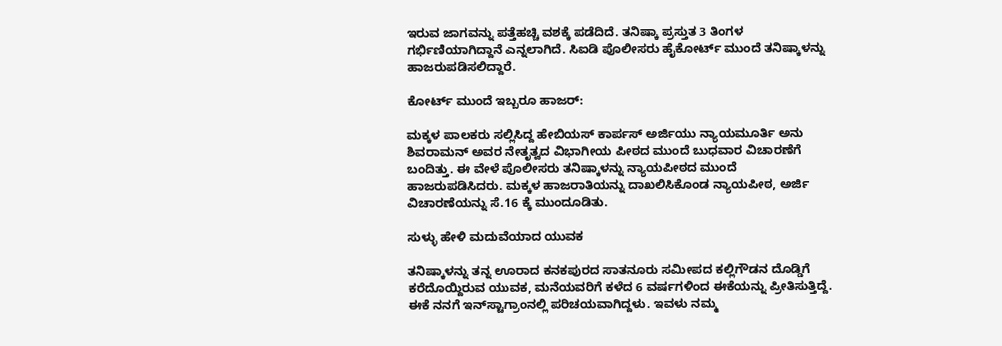ಇರುವ ಜಾಗವನ್ನು ಪತ್ತೆಹಚ್ಚಿ ವಶಕ್ಕೆ ಪಡೆದಿದೆ. ತನಿಷ್ಕಾ ಪ್ರಸ್ತುತ 3 ತಿಂಗಳ ಗರ್ಭಿಣಿಯಾಗಿದ್ದಾನೆ ಎನ್ನಲಾಗಿದೆ. ಸಿಐಡಿ ಪೊಲೀಸರು ಹೈಕೋರ್ಟ್ ಮುಂದೆ ತನಿಷ್ಕಾಳನ್ನು ಹಾಜರುಪಡಿಸಲಿದ್ದಾರೆ.

ಕೋರ್ಟ್‌ ಮುಂದೆ ಇಬ್ಬರೂ ಹಾಜರ್‌:

ಮಕ್ಕಳ ಪಾಲಕರು ಸಲ್ಲಿಸಿದ್ದ ಹೇಬಿಯಸ್‌ ಕಾರ್ಪಸ್‌ ಅರ್ಜಿಯು ನ್ಯಾಯಮೂರ್ತಿ ಅನು ಶಿವರಾಮನ್‌ ಅವರ ನೇತೃತ್ವದ ವಿಭಾಗೀಯ ಪೀಠದ ಮುಂದೆ ಬುಧವಾರ ವಿಚಾರಣೆಗೆ ಬಂದಿತ್ತು. ಈ ವೇಳೆ ಪೊಲೀಸರು ತನಿಷ್ಕಾಳನ್ನು ನ್ಯಾಯಪೀಠದ ಮುಂದೆ ಹಾಜರುಪಡಿಸಿದರು. ಮಕ್ಕಳ ಹಾಜರಾತಿಯನ್ನು ದಾಖಲಿಸಿಕೊಂಡ ನ್ಯಾಯಪೀಠ, ಅರ್ಜಿ ವಿಚಾರಣೆಯನ್ನು ಸೆ.16 ಕ್ಕೆ ಮುಂದೂಡಿತು.

ಸುಳ್ಳು ಹೇಳಿ ಮದುವೆಯಾದ ಯುವಕ

ತನಿಷ್ಕಾಳನ್ನು ತನ್ನ ಊರಾದ ಕನಕಪುರದ ಸಾತನೂರು ಸಮೀಪದ ಕಲ್ಲಿಗೌಡನ ದೊಡ್ಡಿಗೆ ಕರೆದೊಯ್ದಿರುವ ಯುವಕ, ಮನೆಯವರಿಗೆ ಕಳೆದ 6 ವರ್ಷಗಳಿಂದ ಈಕೆಯನ್ನು ಪ್ರೀತಿಸುತ್ತಿದ್ದೆ. ಈಕೆ ನನಗೆ ಇನ್‌ಸ್ಟಾಗ್ರಾಂನಲ್ಲಿ ಪರಿಚಯವಾಗಿದ್ದಳು. ಇವಳು ನಮ್ಮ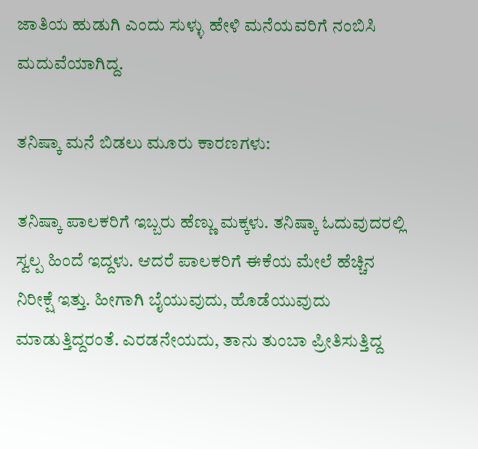ಜಾತಿಯ ಹುಡುಗಿ ಎಂದು ಸುಳ್ಳು ಹೇಳಿ ಮನೆಯವರಿಗೆ ನಂಬಿಸಿ ಮದುವೆಯಾಗಿದ್ದ.

ತನಿಷ್ಕಾ ಮನೆ ಬಿಡಲು ಮೂರು ಕಾರಣಗಳು:

ತನಿಷ್ಕಾ ಪಾಲಕರಿಗೆ ಇಬ್ಬರು ಹೆಣ್ಣು ಮಕ್ಕಳು. ತನಿಷ್ಕಾ ಓದುವುದರಲ್ಲಿ ಸ್ವಲ್ಪ ಹಿಂದೆ ಇದ್ದಳು. ಆದರೆ ಪಾಲಕರಿಗೆ ಈಕೆಯ ಮೇಲೆ ಹೆಚ್ಚಿನ ನಿರೀಕ್ಷೆ ಇತ್ತು. ಹೀಗಾಗಿ ಬೈಯುವುದು, ಹೊಡೆಯುವುದು ಮಾಡುತ್ತಿದ್ದರಂತೆ. ಎರಡನೇಯದು, ತಾನು ತುಂಬಾ ಪ್ರೀತಿಸುತ್ತಿದ್ದ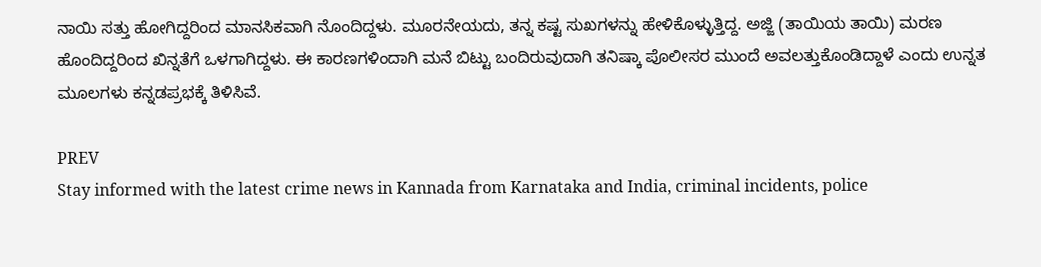ನಾಯಿ ಸತ್ತು ಹೋಗಿದ್ದರಿಂದ ಮಾನಸಿಕವಾಗಿ ನೊಂದಿದ್ದಳು. ಮೂರನೇಯದು, ತನ್ನ ಕಷ್ಟ ಸುಖಗಳನ್ನು ಹೇಳಿಕೊಳ್ಳುತ್ತಿದ್ದ. ಅಜ್ಜಿ (ತಾಯಿಯ ತಾಯಿ) ಮರಣ ಹೊಂದಿದ್ದರಿಂದ ಖಿನ್ನತೆಗೆ ಒಳಗಾಗಿದ್ದಳು. ಈ ಕಾರಣಗಳಿಂದಾಗಿ ಮನೆ ಬಿಟ್ಟು ಬಂದಿರುವುದಾಗಿ ತನಿಷ್ಕಾ ಪೊಲೀಸರ ಮುಂದೆ ಅವಲತ್ತುಕೊಂಡಿದ್ದಾಳೆ ಎಂದು ಉನ್ನತ ಮೂಲಗಳು ಕನ್ನಡಪ್ರಭಕ್ಕೆ ತಿಳಿಸಿವೆ.

PREV
Stay informed with the latest crime news in Kannada from Karnataka and India, criminal incidents, police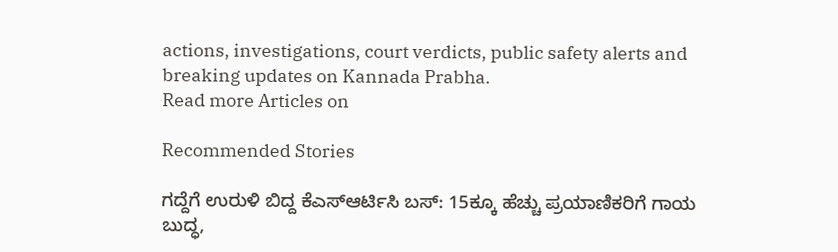actions, investigations, court verdicts, public safety alerts and breaking updates on Kannada Prabha.
Read more Articles on

Recommended Stories

ಗದ್ದೆಗೆ ಉರುಳಿ ಬಿದ್ದ ಕೆಎಸ್ಆರ್ಟಿಸಿ ಬಸ್: 15ಕ್ಕೂ ಹೆಚ್ಚು ಪ್ರಯಾಣಿಕರಿಗೆ ಗಾಯ
ಬುದ್ಧ,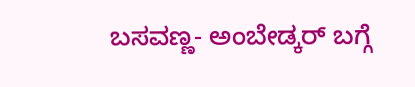ಬಸವಣ್ಣ- ಅಂಬೇಡ್ಕರ್‌ ಬಗ್ಗೆ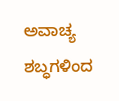ಅವಾಚ್ಯ ಶಬ್ಧಗಳಿಂದ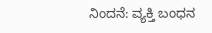ನಿಂದನೆ: ವ್ಯಕ್ತಿ ಬಂಧನ